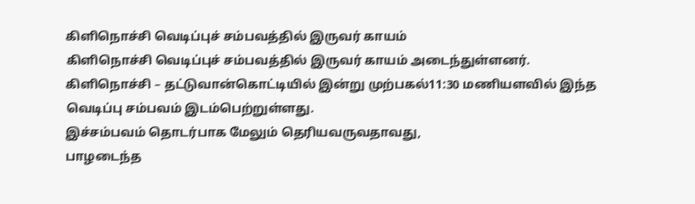கிளிநொச்சி வெடிப்புச் சம்பவத்தில் இருவர் காயம்
கிளிநொச்சி வெடிப்புச் சம்பவத்தில் இருவர் காயம் அடைந்துள்ளனர்.
கிளிநொச்சி – தட்டுவான்கொட்டியில் இன்று முற்பகல்11:30 மணியளவில் இந்த வெடிப்பு சம்பவம் இடம்பெற்றுள்ளது.
இச்சம்பவம் தொடர்பாக மேலும் தெரியவருவதாவது,
பாழடைந்த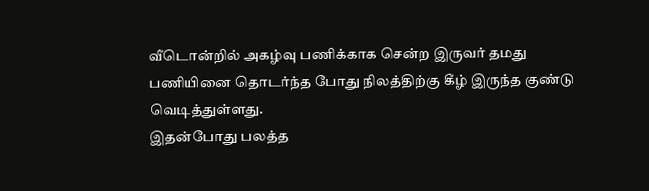வீடொன்றில் அகழ்வு பணிக்காக சென்ற இருவர் தமது பணியினை தொடர்ந்த போது நிலத்திற்கு கீழ் இருந்த குண்டு வெடித்துள்ளது.
இதன்போது பலத்த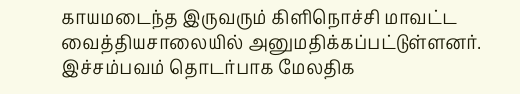காயமடைந்த இருவரும் கிளிநொச்சி மாவட்ட வைத்தியசாலையில் அனுமதிக்கப்பட்டுள்ளனர்.
இச்சம்பவம் தொடர்பாக மேலதிக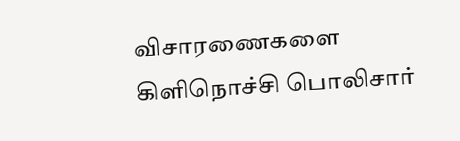விசாரணைகளை கிளிநொச்சி பொலிசார்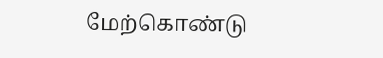மேற்கொண்டு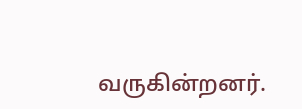வருகின்றனர்.